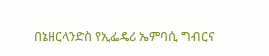በኔዘርላንድስ የኢፌዴሪ ኤምባሲ ግብርና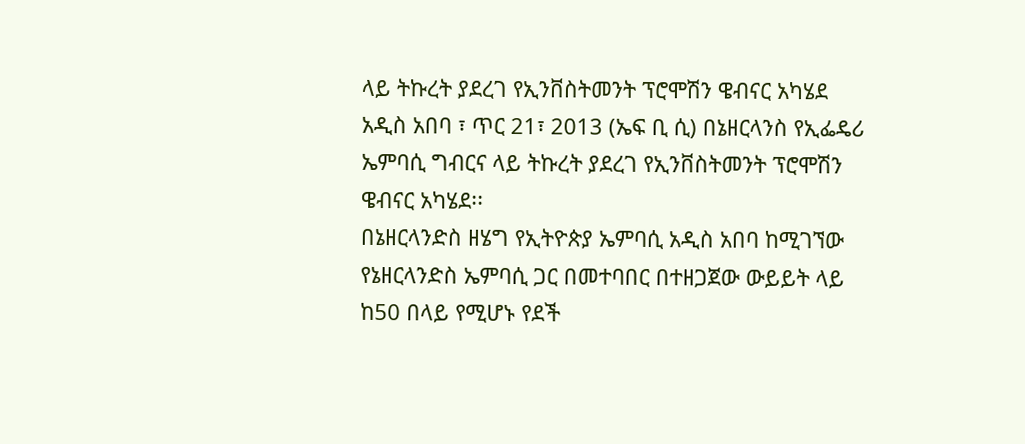ላይ ትኩረት ያደረገ የኢንቨስትመንት ፕሮሞሽን ዌብናር አካሄደ
አዲስ አበባ ፣ ጥር 21፣ 2013 (ኤፍ ቢ ሲ) በኔዘርላንስ የኢፌዴሪ ኤምባሲ ግብርና ላይ ትኩረት ያደረገ የኢንቨስትመንት ፕሮሞሽን ዌብናር አካሄደ፡፡
በኔዘርላንድስ ዘሄግ የኢትዮጵያ ኤምባሲ አዲስ አበባ ከሚገኘው የኔዘርላንድስ ኤምባሲ ጋር በመተባበር በተዘጋጀው ውይይት ላይ ከ50 በላይ የሚሆኑ የደች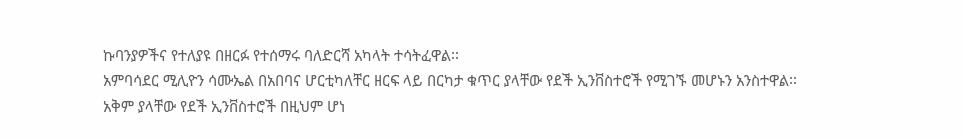ኩባንያዎችና የተለያዩ በዘርፉ የተሰማሩ ባለድርሻ አካላት ተሳትፈዋል፡፡
አምባሳደር ሚሊዮን ሳሙኤል በአበባና ሆርቲካለቸር ዘርፍ ላይ በርካታ ቁጥር ያላቸው የደች ኢንቨስተሮች የሚገኙ መሆኑን አንስተዋል፡፡
አቅም ያላቸው የደች ኢንቨስተሮች በዚህም ሆነ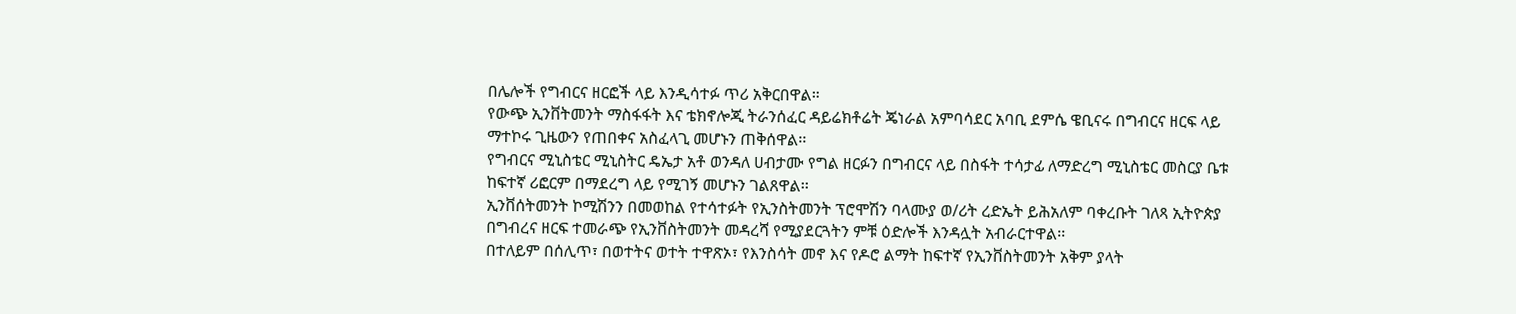በሌሎች የግብርና ዘርፎች ላይ እንዲሳተፉ ጥሪ አቅርበዋል።
የውጭ ኢንቨትመንት ማስፋፋት እና ቴክኖሎጂ ትራንሰፈር ዳይሬክቶሬት ጄነራል አምባሳደር አባቢ ደምሴ ዌቢናሩ በግብርና ዘርፍ ላይ ማተኮሩ ጊዜውን የጠበቀና አስፈላጊ መሆኑን ጠቅሰዋል፡፡
የግብርና ሚኒስቴር ሚኒስትር ዴኤታ አቶ ወንዳለ ሀብታሙ የግል ዘርፉን በግብርና ላይ በስፋት ተሳታፊ ለማድረግ ሚኒስቴር መስርያ ቤቱ ከፍተኛ ሪፎርም በማደረግ ላይ የሚገኝ መሆኑን ገልጸዋል፡፡
ኢንቨሰትመንት ኮሚሽንን በመወከል የተሳተፉት የኢንስትመንት ፕሮሞሽን ባላሙያ ወ/ሪት ረድኤት ይሕአለም ባቀረቡት ገለጻ ኢትዮጵያ በግብረና ዘርፍ ተመራጭ የኢንቨስትመንት መዳረሻ የሚያደርጓትን ምቹ ዕድሎች እንዳሏት አብራርተዋል፡፡
በተለይም በሰሊጥ፣ በወተትና ወተት ተዋጽኦ፣ የእንስሳት መኖ እና የዶሮ ልማት ከፍተኛ የኢንቨስትመንት አቅም ያላት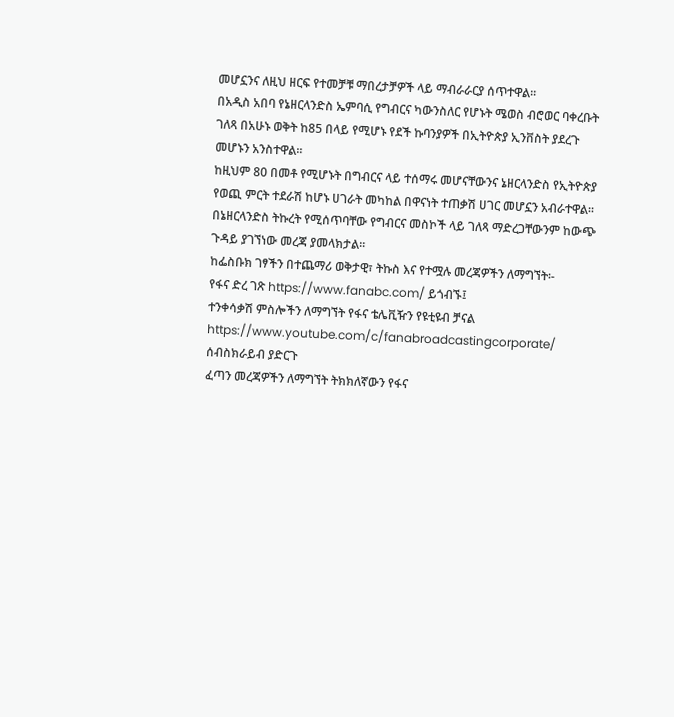መሆኗንና ለዚህ ዘርፍ የተመቻቹ ማበረታቻዎች ላይ ማብራራርያ ሰጥተዋል፡፡
በአዲስ አበባ የኔዘርላንድስ ኤምባሲ የግብርና ካውንስለር የሆኑት ሜወስ ብሮወር ባቀረቡት ገለጻ በአሁኑ ወቅት ከ85 በላይ የሚሆኑ የደች ኩባንያዎች በኢትዮጵያ ኢንቨስት ያደረጉ መሆኑን አንስተዋል፡፡
ከዚህም 80 በመቶ የሚሆኑት በግብርና ላይ ተሰማሩ መሆናቸውንና ኔዘርላንድስ የኢትዮጵያ የወጪ ምርት ተደራሽ ከሆኑ ሀገራት መካከል በዋናነት ተጠቃሽ ሀገር መሆኗን አብራተዋል፡፡
በኔዘርላንድስ ትኩረት የሚሰጥባቸው የግብርና መስኮች ላይ ገለጻ ማድረጋቸውንም ከውጭ ጉዳይ ያገኘነው መረጃ ያመላክታል፡፡
ከፌስቡክ ገፃችን በተጨማሪ ወቅታዊ፣ ትኩስ እና የተሟሉ መረጃዎችን ለማግኘት፡-
የፋና ድረ ገጽ https://www.fanabc.com/ ይጎብኙ፤
ተንቀሳቃሽ ምስሎችን ለማግኘት የፋና ቴሌቪዥን የዩቲዩብ ቻናል https://www.youtube.com/c/fanabroadcastingcorporate/ ሰብስክራይብ ያድርጉ
ፈጣን መረጃዎችን ለማግኘት ትክክለኛውን የፋና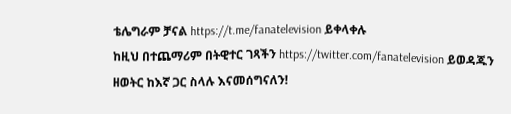ቴሌግራም ቻናል https://t.me/fanatelevision ይቀላቀሉ
ከዚህ በተጨማሪም በትዊተር ገጻችን https://twitter.com/fanatelevision ይወዳጁን
ዘወትር ከእኛ ጋር ስላሉ እናመሰግናለን!